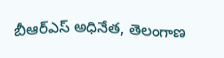బీఆర్ఎస్ అధినేత, తెలంగాణ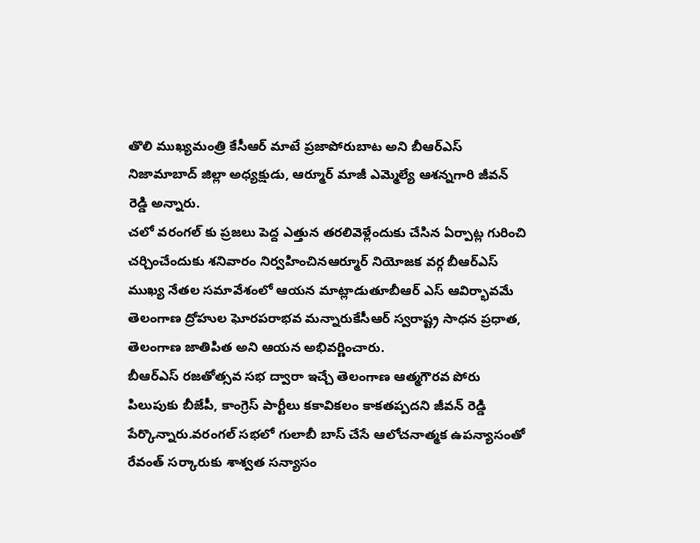తొలి ముఖ్యమంత్రి కేసీఆర్ మాటే ప్రజాపోరుబాట అని బీఆర్ఎస్ నిజామాబాద్ జిల్లా అధ్యక్షుడు, ఆర్మూర్ మాజీ ఎమ్మెల్యే ఆశన్నగారి జీవన్ రెడ్డి అన్నారు.
చలో వరంగల్ కు ప్రజలు పెద్ద ఎత్తున తరలివెళ్లేందుకు చేసిన ఏర్పాట్ల గురించి చర్చించేందుకు శనివారం నిర్వహించినఆర్మూర్ నియోజక వర్గ బీఆర్ఎస్ ముఖ్య నేతల సమావేశంలో ఆయన మాట్లాడుతూబీఆర్ ఎస్ ఆవిర్భావమే తెలంగాణ ద్రోహుల ఘోరపరాభవ మన్నారుకేసీఆర్ స్వరాష్ట్ర సాధన ప్రధాత, తెలంగాణ జాతిపిత అని ఆయన అభివర్ణించారు.
బీఆర్ఎస్ రజతోత్సవ సభ ద్వారా ఇచ్చే తెలంగాణ ఆత్మగౌరవ పోరు పిలుపుకు బీజేపీ, కాంగ్రెస్ పార్టీలు కకావికలం కాకతప్పదని జీవన్ రెడ్డి పేర్కొన్నారు.వరంగల్ సభలో గులాబీ బాస్ చేసే ఆలోచనాత్మక ఉపన్యాసంతో రేవంత్ సర్కారుకు శాశ్వత సన్యాసం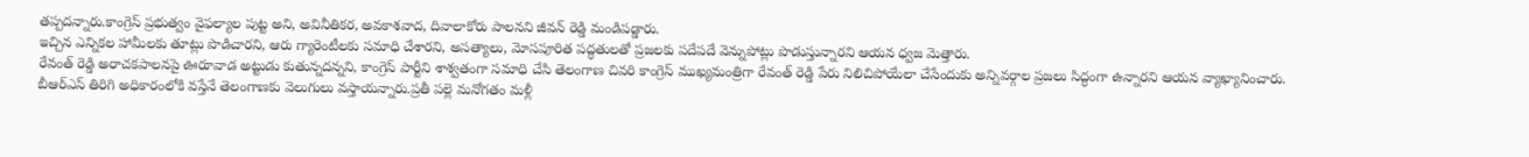తప్పదన్నారు.కాంగ్రెస్ ప్రభుత్వం వైఫల్యాల పుట్ట అని, అవినీతికర, అవకాశవాద, దివాలాకోరు పాలనని జీవన్ రెడ్డి మండిపడ్డారు.
ఇచ్చిన ఎన్నికల హామీలకు తూట్లు పొడిచారని, ఆరు గ్యారెంటీలకు సమాధి చేశారని, అసత్యాలు, మోసపూరిత పద్ధతులతో ప్రజలకు పదేపదే వెన్నుపోట్లు పొడుస్తున్నారని ఆయన ధ్వజ మెత్తారు.
రేవంత్ రెడ్డి అరాచకపాలనపై ఊరూవాడ అట్టుడు కుతున్నదన్నని, కాంగ్రెస్ పార్టీని శాశ్వతంగా సమాధి చేసి తెలంగాణ చివరి కాంగ్రెస్ ముఖ్యమంత్రిగా రేవంత్ రెడ్డి పేరు నిలిచిపోయేలా చేసేందుకు అన్నివర్గాల ప్రజలు సిద్ధంగా ఉన్నారని ఆయన వ్యాఖ్యానించారు.
బీఆర్ఎస్ తిరిగి అధికారంలోకి వస్తేనే తెలంగాణకు వెలుగులు వస్తాయన్నారు.ప్రతీ పల్లె మనోగతం మళ్లీ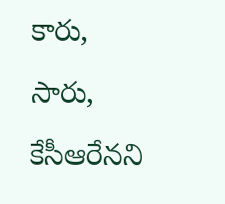కారు, సారు, కేసీఆరేనని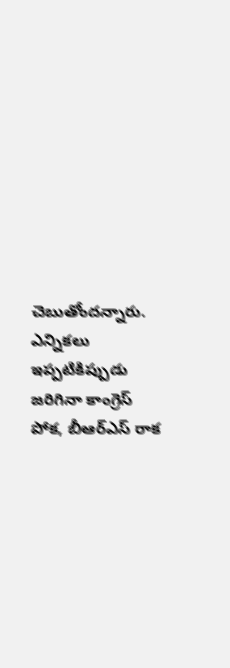చెబుతోందన్నారు.
ఎన్నికలు ఇప్పటికిప్పుడు జరిగినా కాంగ్రెస్ పోక, బీఆర్ఎస్ రాక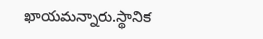ఖాయమన్నారు.స్థానిక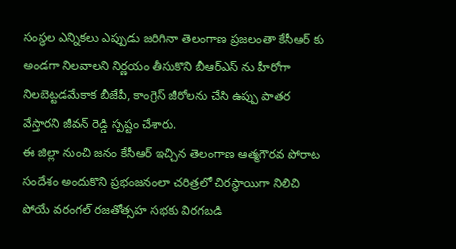సంస్థల ఎన్నికలు ఎప్పుడు జరిగినా తెలంగాణ ప్రజలంతా కేసీఆర్ కు అండగా నిలవాలని నిర్ణయం తీసుకొని బీఆర్ఎస్ ను హీరోగా నిలబెట్టడమేకాక బీజేపీ, కాంగ్రెస్ జీరోలను చేసి ఉప్పు పాతర వేస్తారని జీవన్ రెడ్డి స్పష్టం చేశారు.
ఈ జిల్లా నుంచి జనం కేసీఆర్ ఇచ్చిన తెలంగాణ ఆత్మగౌరవ పోరాట సందేశం అందుకొని ప్రభంజనంలా చరిత్రలో చిరస్థాయిగా నిలిచి పోయే వరంగల్ రజతోత్సహ సభకు విరగబడి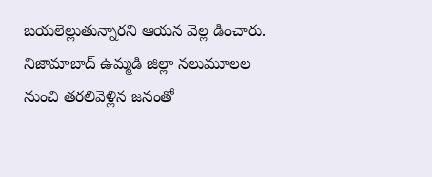బయలెల్లుతున్నారని ఆయన వెల్ల డించారు.
నిజామాబాద్ ఉమ్మడి జిల్లా నలుమూలల నుంచి తరలివెళ్లిన జనంతో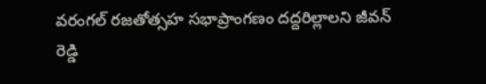వరంగల్ రజతోత్సహ సభాప్రాంగణం దద్దరిల్లాలని జీవన్ రెడ్డి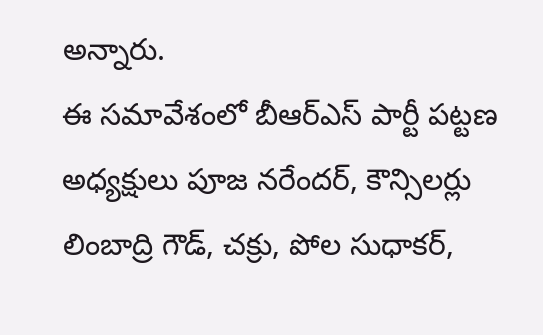అన్నారు.
ఈ సమావేశంలో బీఆర్ఎస్ పార్టీ పట్టణ అధ్యక్షులు పూజ నరేందర్, కౌన్సిలర్లు లింబాద్రి గౌడ్, చక్రు, పోల సుధాకర్,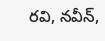రవి, నవీన్,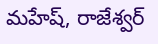మహేష్, రాజేశ్వర్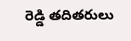రెడ్డి తదితరులు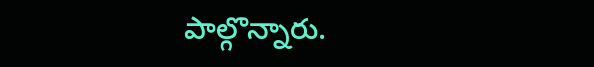పాల్గొన్నారు.